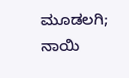ಮೂಡಲಗಿ; ನಾಯಿ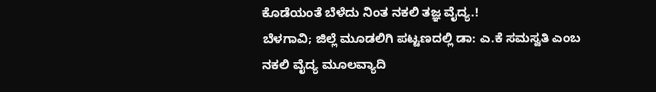ಕೊಡೆಯಂತೆ ಬೆಳೆದು ನಿಂತ ನಕಲಿ ತಜ್ಞ ವೈದ್ಯ.!
ಬೆಳಗಾವಿ; ಜಿಲ್ಲೆ ಮೂಡಲಿಗಿ ಪಟ್ಟಣದಲ್ಲಿ ಡಾ: ಎ.ಕೆ ಸಮಸ್ವತಿ ಎಂಬ ನಕಲಿ ವೈದ್ಯ ಮೂಲವ್ಯಾದಿ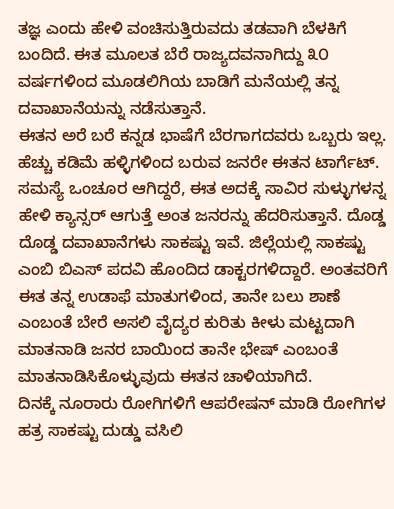ತಜ್ಞ ಎಂದು ಹೇಳಿ ವಂಚಿಸುತ್ತಿರುವದು ತಡವಾಗಿ ಬೆಳಕಿಗೆ ಬಂದಿದೆ. ಈತ ಮೂಲತ ಬೆರೆ ರಾಜ್ಯದವನಾಗಿದ್ದು ೩೦ ವರ್ಷಗಳಿಂದ ಮೂಡಲಿಗಿಯ ಬಾಡಿಗೆ ಮನೆಯಲ್ಲಿ ತನ್ನ ದವಾಖಾನೆಯನ್ನು ನಡೆಸುತ್ತಾನೆ.
ಈತನ ಅರೆ ಬರೆ ಕನ್ನಡ ಭಾಷೆಗೆ ಬೆರಗಾಗದವರು ಒಬ್ಬರು ಇಲ್ಲ.
ಹೆಚ್ಚು ಕಡಿಮೆ ಹಳ್ಳಿಗಳಿಂದ ಬರುವ ಜನರೇ ಈತನ ಟಾರ್ಗೆಟ್. ಸಮಸ್ಯೆ ಒಂಚೂರ ಆಗಿದ್ದರೆ, ಈತ ಅದಕ್ಕೆ ಸಾವಿರ ಸುಳ್ಳುಗಳನ್ನ ಹೇಳಿ ಕ್ಯಾನ್ಸರ್ ಆಗುತ್ತೆ ಅಂತ ಜನರನ್ನು ಹೆದರಿಸುತ್ತಾನೆ. ದೊಡ್ಡ ದೊಡ್ಡ ದವಾಖಾನೆಗಳು ಸಾಕಷ್ಟು ಇವೆ. ಜಿಲ್ಲೆಯಲ್ಲಿ ಸಾಕಷ್ಟು ಎಂಬಿ ಬಿಎಸ್ ಪದವಿ ಹೊಂದಿದ ಡಾಕ್ಟರಗಳಿದ್ದಾರೆ. ಅಂತವರಿಗೆ ಈತ ತನ್ನ ಉಡಾಫೆ ಮಾತುಗಳಿಂದ, ತಾನೇ ಬಲು ಶಾಣೆ ಎಂಬಂತೆ ಬೇರೆ ಅಸಲಿ ವೈದ್ಯರ ಕುರಿತು ಕೀಳು ಮಟ್ಟದಾಗಿ ಮಾತನಾಡಿ ಜನರ ಬಾಯಿಂದ ತಾನೇ ಭೇಷ್ ಎಂಬಂತೆ ಮಾತನಾಡಿಸಿಕೊಳ್ಳುವುದು ಈತನ ಚಾಳಿಯಾಗಿದೆ.
ದಿನಕ್ಕೆ ನೂರಾರು ರೋಗಿಗಳಿಗೆ ಆಪರೇಷನ್ ಮಾಡಿ ರೋಗಿಗಳ ಹತ್ರ ಸಾಕಷ್ಟು ದುಡ್ಡು ವಸಿಲಿ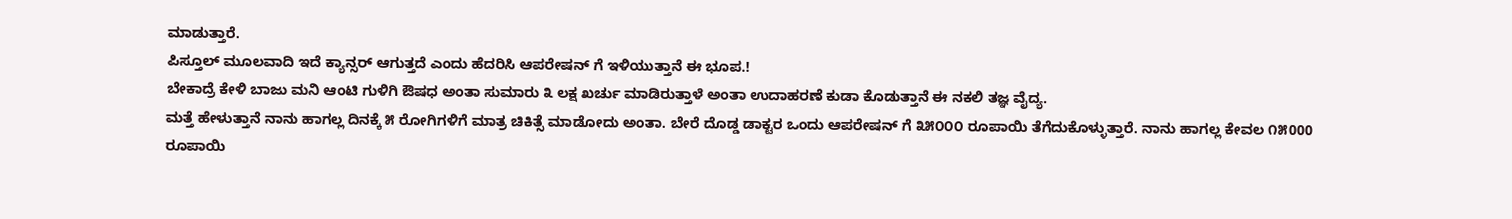ಮಾಡುತ್ತಾರೆ.
ಪಿಸ್ತೂಲ್ ಮೂಲವಾದಿ ಇದೆ ಕ್ಯಾನ್ಸರ್ ಆಗುತ್ತದೆ ಎಂದು ಹೆದರಿಸಿ ಆಪರೇಷನ್ ಗೆ ಇಳಿಯುತ್ತಾನೆ ಈ ಭೂಪ.!
ಬೇಕಾದ್ರೆ ಕೇಳಿ ಬಾಜು ಮನಿ ಆಂಟಿ ಗುಳಿಗಿ ಔಷಧ ಅಂತಾ ಸುಮಾರು ೩ ಲಕ್ಷ ಖರ್ಚು ಮಾಡಿರುತ್ತಾಳೆ ಅಂತಾ ಉದಾಹರಣೆ ಕುಡಾ ಕೊಡುತ್ತಾನೆ ಈ ನಕಲಿ ತಜ್ಞ ವೈದ್ಯ.
ಮತ್ತೆ ಹೇಳುತ್ತಾನೆ ನಾನು ಹಾಗಲ್ಲ ದಿನಕ್ಕೆ ೫ ರೋಗಿಗಳಿಗೆ ಮಾತ್ರ ಚಿಕಿತ್ಸೆ ಮಾಡೋದು ಅಂತಾ. ಬೇರೆ ದೊಡ್ಡ ಡಾಕ್ಟರ ಒಂದು ಆಪರೇಷನ್ ಗೆ ೩೫೦೦೦ ರೂಪಾಯಿ ತೆಗೆದುಕೊಳ್ಳುತ್ತಾರೆ. ನಾನು ಹಾಗಲ್ಲ ಕೇವಲ ೧೫000 ರೂಪಾಯಿ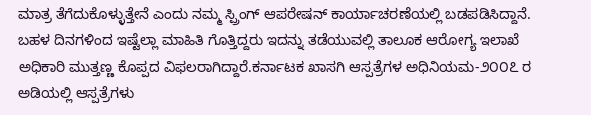ಮಾತ್ರ ತೆಗೆದುಕೊಳ್ಳುತ್ತೇನೆ ಎಂದು ನಮ್ಮ ಸ್ಪ್ರಿಂಗ್ ಆಪರೇಷನ್ ಕಾರ್ಯಾಚರಣೆಯಲ್ಲಿ ಬಡಪಡಿಸಿದ್ದಾನೆ.
ಬಹಳ ದಿನಗಳಿಂದ ಇಷ್ಟೆಲ್ಲಾ ಮಾಹಿತಿ ಗೊತ್ತಿದ್ದರು ಇದನ್ನು ತಡೆಯುವಲ್ಲಿ ತಾಲೂಕ ಆರೋಗ್ಯ ಇಲಾಖೆ ಅಧಿಕಾರಿ ಮುತ್ತಣ್ಣ ಕೊಪ್ಪದ ವಿಫಲರಾಗಿದ್ದಾರೆ.ಕರ್ನಾಟಕ ಖಾಸಗಿ ಆಸ್ಪತ್ರೆಗಳ ಅಧಿನಿಯಮ-೨೦೦೭ ರ ಅಡಿಯಲ್ಲಿ ಆಸ್ಪತ್ರೆಗಳು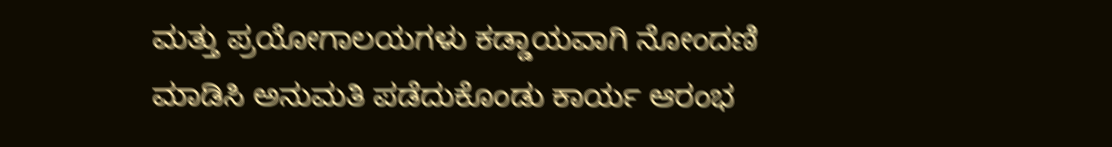ಮತ್ತು ಪ್ರಯೋಗಾಲಯಗಳು ಕಡ್ಡಾಯವಾಗಿ ನೋಂದಣಿ ಮಾಡಿಸಿ ಅನುಮತಿ ಪಡೆದುಕೊಂಡು ಕಾರ್ಯ ಆರಂಭ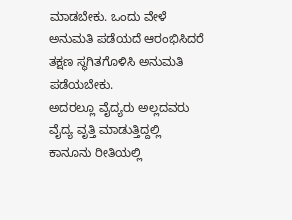ಮಾಡಬೇಕು. ಒಂದು ವೇಳೆ ಅನುಮತಿ ಪಡೆಯದೆ ಆರಂಭಿಸಿದರೆ ತಕ್ಷಣ ಸ್ಥಗಿತಗೊಳಿಸಿ ಅನುಮತಿ ಪಡೆಯಬೇಕು.
ಅದರಲ್ಲೂ ವೈದ್ಯರು ಅಲ್ಲದವರು ವೈದ್ಯ ವೃತ್ತಿ ಮಾಡುತ್ತಿದ್ದಲ್ಲಿ ಕಾನೂನು ರೀತಿಯಲ್ಲಿ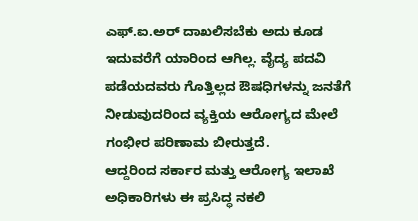ಎಫ್.ಐ.ಅರ್ ದಾಖಲಿಸಬೆಕು ಅದು ಕೂಡ ಇದುವರೆಗೆ ಯಾರಿಂದ ಆಗಿಲ್ಲ. ವೈದ್ಯ ಪದವಿ ಪಡೆಯದವರು ಗೊತ್ತಿಲ್ಲದ ಔಷಧಿಗಳನ್ನು ಜನತೆಗೆ ನೀಡುವುದರಿಂದ ವ್ಯಕ್ತಿಯ ಆರೋಗ್ಯದ ಮೇಲೆ ಗಂಭೀರ ಪರಿಣಾಮ ಬೀರುತ್ತದೆ.
ಆದ್ದರಿಂದ ಸರ್ಕಾರ ಮತ್ತು ಆರೋಗ್ಯ ಇಲಾಖೆ ಅಧಿಕಾರಿಗಳು ಈ ಪ್ರಸಿದ್ಧ ನಕಲಿ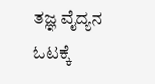ತಜ್ಞ ವೈದ್ಯನ ಓಟಕ್ಕೆ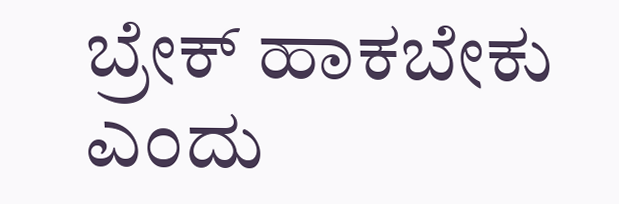ಬ್ರೇಕ್ ಹಾಕಬೇಕು ಎಂದು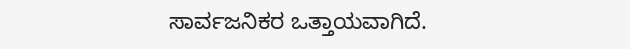ಸಾರ್ವಜನಿಕರ ಒತ್ತಾಯವಾಗಿದೆ.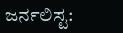ಜರ್ನಲಿಸ್ಟ: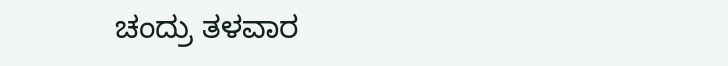ಚಂದ್ರು ತಳವಾರ